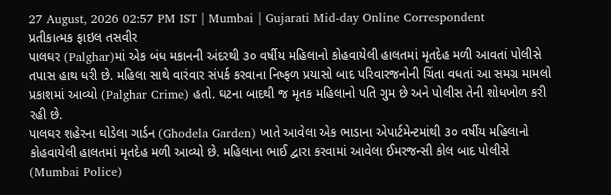27 August, 2026 02:57 PM IST | Mumbai | Gujarati Mid-day Online Correspondent
પ્રતીકાત્મક ફાઇલ તસવીર
પાલઘર (Palghar)માં એક બંધ મકાનની અંદરથી ૩૦ વર્ષીય મહિલાનો કોહવાયેલી હાલતમાં મૃતદેહ મળી આવતાં પોલીસે તપાસ હાથ ધરી છે. મહિલા સાથે વારંવાર સંપર્ક કરવાના નિષ્ફળ પ્રયાસો બાદ પરિવારજનોની ચિંતા વધતાં આ સમગ્ર મામલો પ્રકાશમાં આવ્યો (Palghar Crime) હતો. ઘટના બાદથી જ મૃતક મહિલાનો પતિ ગુમ છે અને પોલીસ તેની શોધખોળ કરી રહી છે.
પાલઘર શહેરના ઘોડેલા ગાર્ડન (Ghodela Garden) ખાતે આવેલા એક ભાડાના એપાર્ટમેન્ટમાંથી ૩૦ વર્ષીય મહિલાનો કોહવાયેલી હાલતમાં મૃતદેહ મળી આવ્યો છે. મહિલાના ભાઈ દ્વારા કરવામાં આવેલા ઈમરજન્સી કોલ બાદ પોલીસે (Mumbai Police)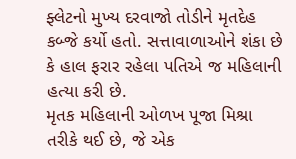ફ્લેટનો મુખ્ય દરવાજો તોડીને મૃતદેહ કબ્જે કર્યો હતો. સત્તાવાળાઓને શંકા છે કે હાલ ફરાર રહેલા પતિએ જ મહિલાની હત્યા કરી છે.
મૃતક મહિલાની ઓળખ પૂજા મિશ્રા તરીકે થઈ છે, જે એક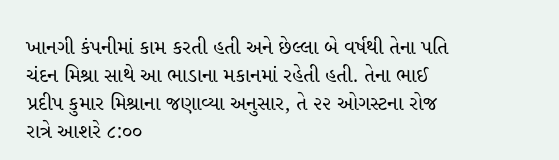ખાનગી કંપનીમાં કામ કરતી હતી અને છેલ્લા બે વર્ષથી તેના પતિ ચંદન મિશ્રા સાથે આ ભાડાના મકાનમાં રહેતી હતી. તેના ભાઈ પ્રદીપ કુમાર મિશ્રાના જણાવ્યા અનુસાર, તે ૨૨ ઓગસ્ટના રોજ રાત્રે આશરે ૮:૦૦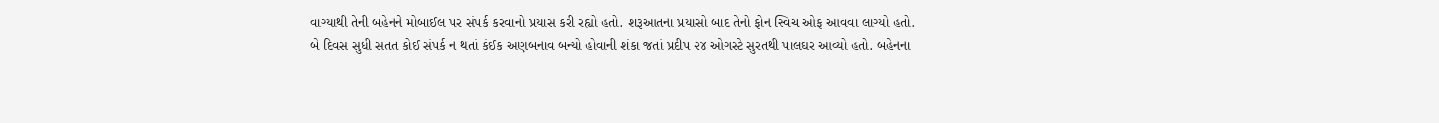વાગ્યાથી તેની બહેનને મોબાઈલ પર સંપર્ક કરવાનો પ્રયાસ કરી રહ્યો હતો. શરૂઆતના પ્રયાસો બાદ તેનો ફોન સ્વિચ ઓફ આવવા લાગ્યો હતો.
બે દિવસ સુધી સતત કોઈ સંપર્ક ન થતાં કંઈક અણબનાવ બન્યો હોવાની શંકા જતાં પ્રદીપ ૨૪ ઓગસ્ટે સુરતથી પાલઘર આવ્યો હતો. બહેનના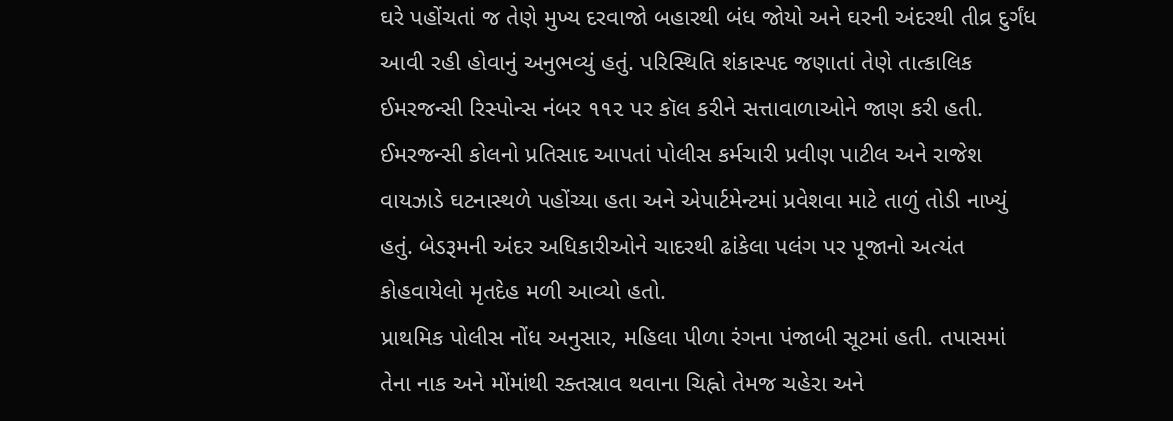ઘરે પહોંચતાં જ તેણે મુખ્ય દરવાજો બહારથી બંધ જોયો અને ઘરની અંદરથી તીવ્ર દુર્ગંધ આવી રહી હોવાનું અનુભવ્યું હતું. પરિસ્થિતિ શંકાસ્પદ જણાતાં તેણે તાત્કાલિક ઈમરજન્સી રિસ્પોન્સ નંબર ૧૧૨ પર કૉલ કરીને સત્તાવાળાઓને જાણ કરી હતી.
ઈમરજન્સી કોલનો પ્રતિસાદ આપતાં પોલીસ કર્મચારી પ્રવીણ પાટીલ અને રાજેશ વાયઝાડે ઘટનાસ્થળે પહોંચ્યા હતા અને એપાર્ટમેન્ટમાં પ્રવેશવા માટે તાળું તોડી નાખ્યું હતું. બેડરૂમની અંદર અધિકારીઓને ચાદરથી ઢાંકેલા પલંગ પર પૂજાનો અત્યંત કોહવાયેલો મૃતદેહ મળી આવ્યો હતો.
પ્રાથમિક પોલીસ નોંધ અનુસાર, મહિલા પીળા રંગના પંજાબી સૂટમાં હતી. તપાસમાં તેના નાક અને મોંમાંથી રક્તસ્રાવ થવાના ચિહ્નો તેમજ ચહેરા અને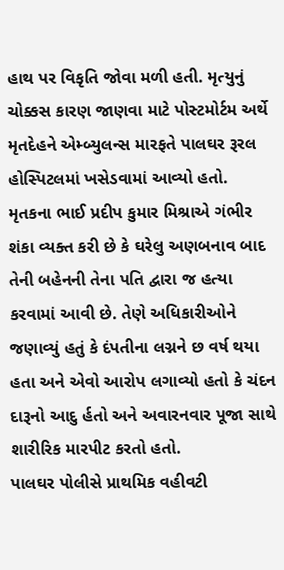હાથ પર વિકૃતિ જોવા મળી હતી. મૃત્યુનું ચોક્કસ કારણ જાણવા માટે પોસ્ટમોર્ટમ અર્થે મૃતદેહને એમ્બ્યુલન્સ મારફતે પાલઘર રૂરલ હોસ્પિટલમાં ખસેડવામાં આવ્યો હતો.
મૃતકના ભાઈ પ્રદીપ કુમાર મિશ્રાએ ગંભીર શંકા વ્યક્ત કરી છે કે ઘરેલુ અણબનાવ બાદ તેની બહેનની તેના પતિ દ્વારા જ હત્યા કરવામાં આવી છે. તેણે અધિકારીઓને જણાવ્યું હતું કે દંપતીના લગ્નને છ વર્ષ થયા હતા અને એવો આરોપ લગાવ્યો હતો કે ચંદન દારૂનો આદુ ર્હતો અને અવારનવાર પૂજા સાથે શારીરિક મારપીટ કરતો હતો.
પાલઘર પોલીસે પ્રાથમિક વહીવટી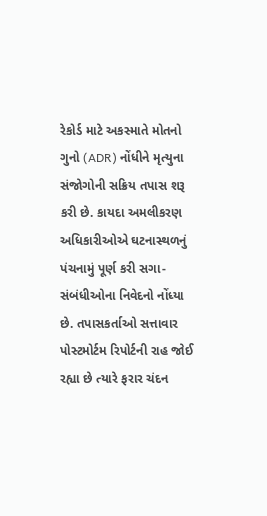રેકોર્ડ માટે અકસ્માતે મોતનો ગુનો (ADR) નોંધીને મૃત્યુના સંજોગોની સક્રિય તપાસ શરૂ કરી છે. કાયદા અમલીકરણ અધિકારીઓએ ઘટનાસ્થળનું પંચનામું પૂર્ણ કરી સગા-સંબંધીઓના નિવેદનો નોંધ્યા છે. તપાસકર્તાઓ સત્તાવાર પોસ્ટમોર્ટમ રિપોર્ટની રાહ જોઈ રહ્યા છે ત્યારે ફરાર ચંદન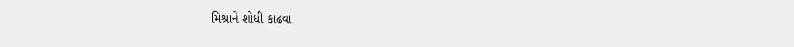મિશ્રાને શોધી કાઢવા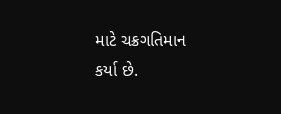માટે ચક્રગતિમાન કર્યા છે.